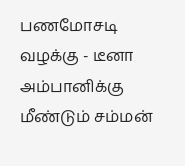பணமோசடி வழக்கு - டீனா அம்பானிக்கு மீண்டும் சம்மன்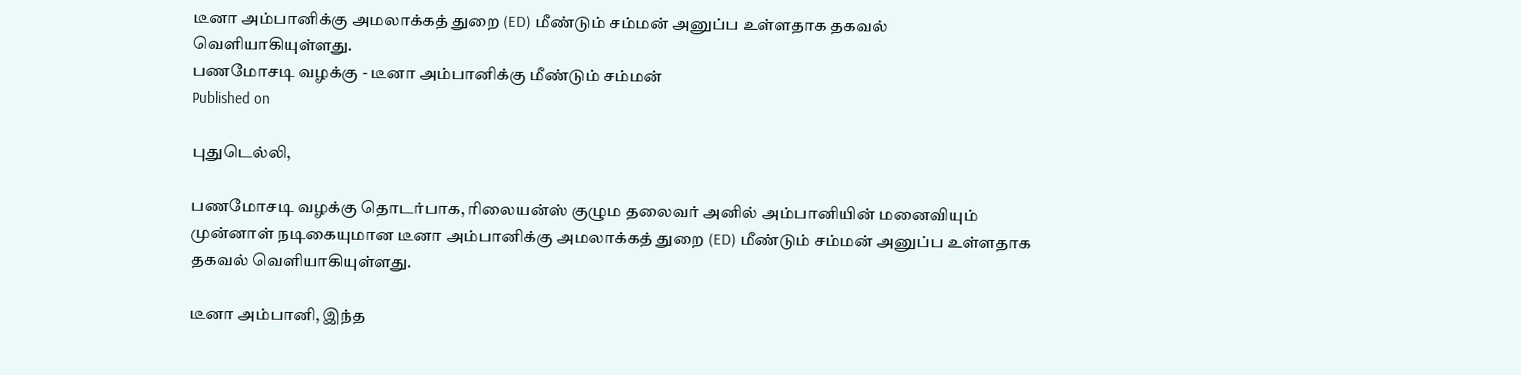டீனா அம்பானிக்கு அமலாக்கத் துறை (ED) மீண்டும் சம்மன் அனுப்ப உள்ளதாக தகவல் வெளியாகியுள்ளது.
பணமோசடி வழக்கு - டீனா அம்பானிக்கு மீண்டும் சம்மன்
Published on

புதுடெல்லி,

பணமோசடி வழக்கு தொடர்பாக, ரிலையன்ஸ் குழும தலைவர் அனில் அம்பானியின் மனைவியும் முன்னாள் நடிகையுமான டீனா அம்பானிக்கு அமலாக்கத் துறை (ED) மீண்டும் சம்மன் அனுப்ப உள்ளதாக தகவல் வெளியாகியுள்ளது.

டீனா அம்பானி, இந்த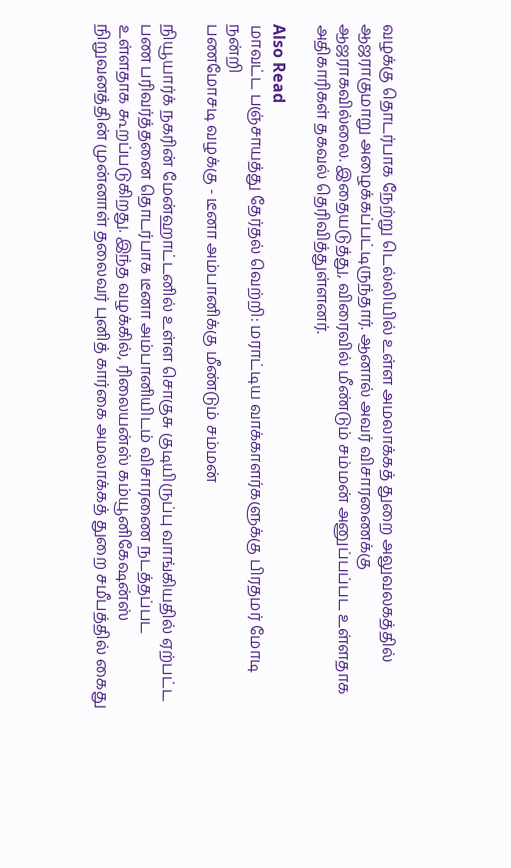வழக்கு தொடர்பாக நேற்று டெல்லியில் உள்ள அமலாக்கத் துறை அலுவலகத்தில் ஆஜராகுமாறு அழைக்கப்பட்டிருந்தார். ஆனால் அவர் விசாரணைக்கு ஆஜராகவில்லை. இதையடுத்து, விரைவில் மீண்டும் சம்மன் அனுப்பப்பட உள்ளதாக அதிகாரிகள் தகவல் தெரிவித்துள்ளனர்.

Also Read
மாவட்ட பஞ்சாயத்து தேர்தல் வெற்றி: மராட்டிய வாக்காளர்களுக்கு பிரதமர் மோடி நன்றி
பணமோசடி வழக்கு - டீனா அம்பானிக்கு மீண்டும் சம்மன்

நியூயார்க் நகரின் மேன்ஹாட்டனில் உள்ள சொகுசு குடியிருப்பு வாங்கியதில் ஏற்பட்ட பண பரிவர்த்தனை தொடர்பாக டீனா அம்பானியிடம் விசாரணை நடத்தப்பட உள்ளதாக கூறப்படுகிறது. இந்த வழக்கில், ரிலையன்ஸ் கம்யூனிகேஷன்ஸ் நிறுவனத்தின் முன்னாள் தலைவர் புனித் கார்கை அமலாக்கத் துறை சமீபத்தில் கைது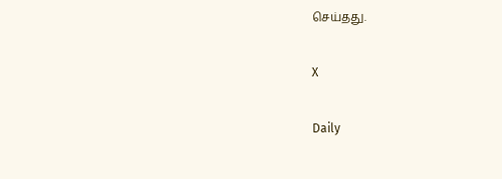செய்தது.

X

Daily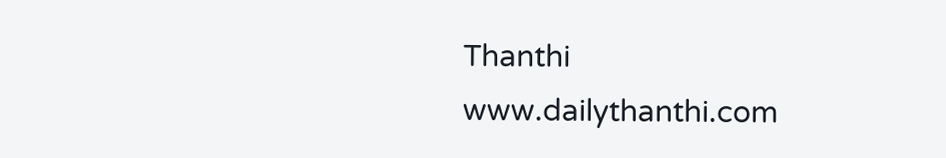Thanthi
www.dailythanthi.com